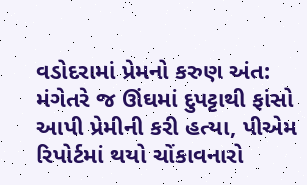વડોદરામાં પ્રેમનો કરુણ અંત: મંગેતરે જ ઊંઘમાં દુપટ્ટાથી ફાંસો આપી પ્રેમીની કરી હત્યા, પીએમ રિપોર્ટમાં થયો ચોંકાવનારો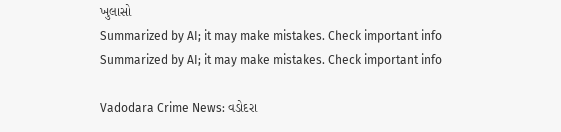ખુલાસો
Summarized by AI; it may make mistakes. Check important info
Summarized by AI; it may make mistakes. Check important info

Vadodara Crime News: વડોદરા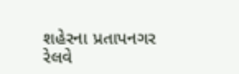શહેરના પ્રતાપનગર રેલવે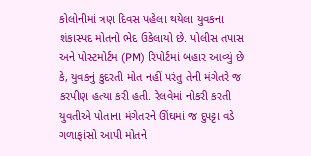કોલોનીમાં ત્રણ દિવસ પહેલા થયેલા યુવકના શંકાસ્પદ મોતનો ભેદ ઉકેલાયો છે. પોલીસ તપાસ અને પોસ્ટમોર્ટમ (PM) રિપોર્ટમાં બહાર આવ્યું છે કે, યુવકનું કુદરતી મોત નહીં પરંતુ તેની મંગેતરે જ કરપીણ હત્યા કરી હતી. રેલવેમાં નોકરી કરતી યુવતીએ પોતાના મંગેતરને ઊંઘમાં જ દુપટ્ટા વડે ગળાફાંસો આપી મોતને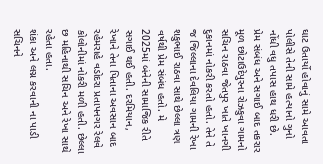ઘાટ ઉતાર્યો હોવાનું સામે આવતા પોલીસે તેની સામે હત્યાનો ગુનો નોંધી વધુ તપાસ હાથ ધરી છે.
પ્રેમ સંબંધ અને સગાઈ બાદ તકરાર
મૂળ છોટાઉદેપુરના રોઝકુવા ગામનો સચિન રાઠવા જેતપુર ખાતે ખાનગી દુકાનમાં નોકરી કરતો હતો. તેને તે જ જિલ્લાના દેવલિયા ગામની રેખા શકુભાઈ રાઠવા સાથે છેલ્લા ત્રણ વર્ષથી પ્રેમ સંબંધ હતો. મે 2025માં બંનેની સામાજિક રીતે સગાઈ થઈ હતી. દરમિયાન, રેખાને તેના પિતાના અવસાન બાદ રહેમરાહે વડોદરા પ્રતાપનગર રેલવે કોલોનીમાં નોકરી મળી હતી. છેલ્લા છ મહિનાથી સચિન અને રેખા સાથે રહેતા હતા.
શંકા અને લગ્ન કરવાની ના પાડી
સચિનને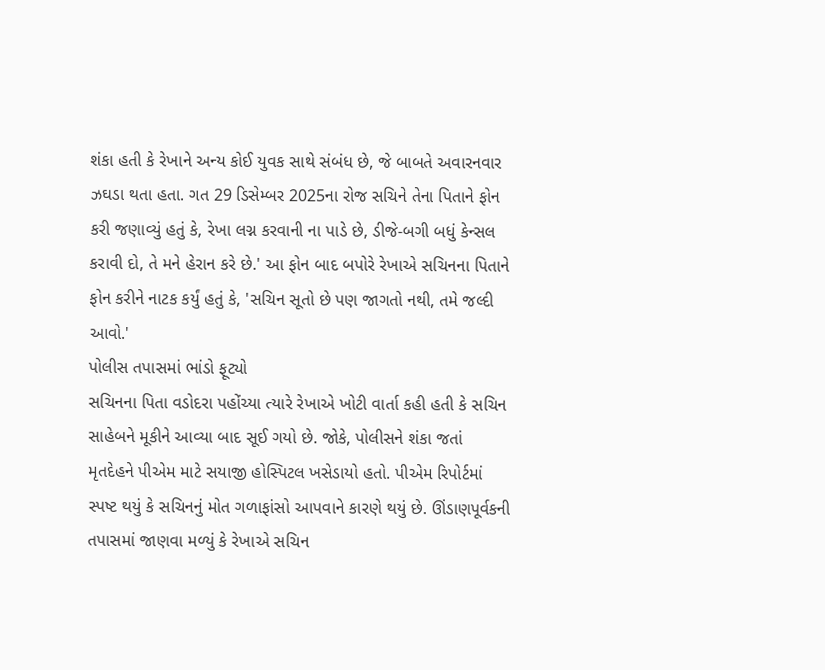શંકા હતી કે રેખાને અન્ય કોઈ યુવક સાથે સંબંધ છે, જે બાબતે અવારનવાર ઝઘડા થતા હતા. ગત 29 ડિસેમ્બર 2025ના રોજ સચિને તેના પિતાને ફોન કરી જણાવ્યું હતું કે, રેખા લગ્ન કરવાની ના પાડે છે, ડીજે-બગી બધું કેન્સલ કરાવી દો, તે મને હેરાન કરે છે.' આ ફોન બાદ બપોરે રેખાએ સચિનના પિતાને ફોન કરીને નાટક કર્યું હતું કે, 'સચિન સૂતો છે પણ જાગતો નથી, તમે જલ્દી આવો.'
પોલીસ તપાસમાં ભાંડો ફૂટ્યો
સચિનના પિતા વડોદરા પહોંચ્યા ત્યારે રેખાએ ખોટી વાર્તા કહી હતી કે સચિન સાહેબને મૂકીને આવ્યા બાદ સૂઈ ગયો છે. જોકે, પોલીસને શંકા જતાં મૃતદેહને પીએમ માટે સયાજી હોસ્પિટલ ખસેડાયો હતો. પીએમ રિપોર્ટમાં સ્પષ્ટ થયું કે સચિનનું મોત ગળાફાંસો આપવાને કારણે થયું છે. ઊંડાણપૂર્વકની તપાસમાં જાણવા મળ્યું કે રેખાએ સચિન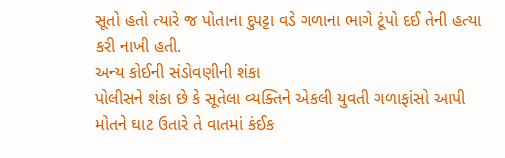સૂતો હતો ત્યારે જ પોતાના દુપટ્ટા વડે ગળાના ભાગે ટૂંપો દઈ તેની હત્યા કરી નાખી હતી.
અન્ય કોઈની સંડોવણીની શંકા
પોલીસને શંકા છે કે સૂતેલા વ્યક્તિને એકલી યુવતી ગળાફાંસો આપી મોતને ઘાટ ઉતારે તે વાતમાં કંઈક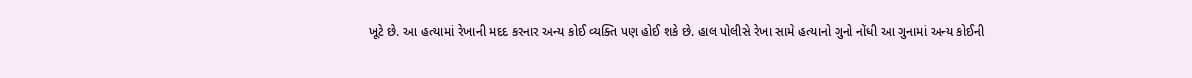ખૂટે છે. આ હત્યામાં રેખાની મદદ કરનાર અન્ય કોઈ વ્યક્તિ પણ હોઈ શકે છે. હાલ પોલીસે રેખા સામે હત્યાનો ગુનો નોંધી આ ગુનામાં અન્ય કોઈની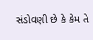સંડોવણી છે કે કેમ તે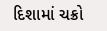દિશામાં ચક્રો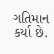ગતિમાન કર્યા છે.